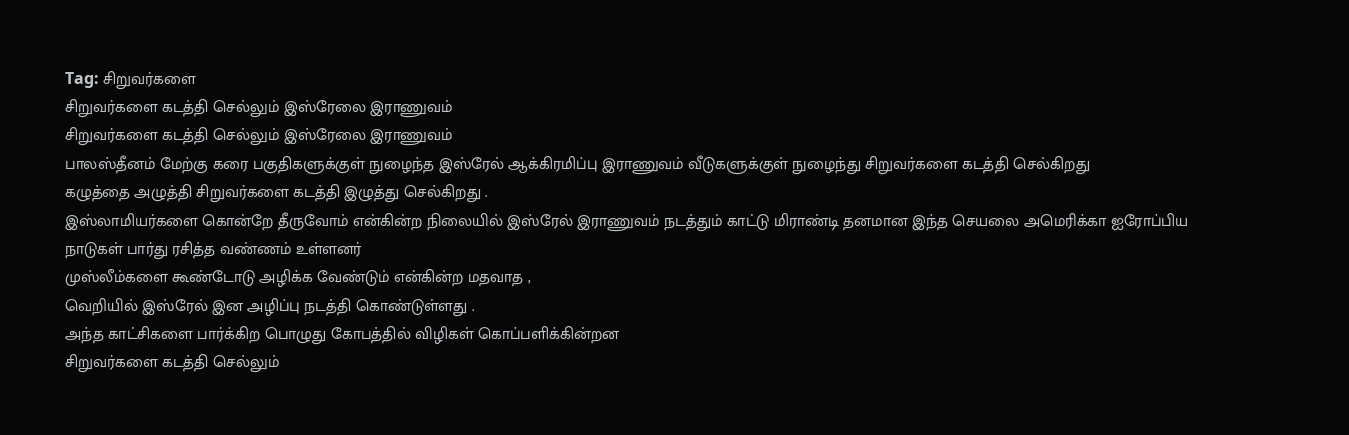Tag: சிறுவர்களை
சிறுவர்களை கடத்தி செல்லும் இஸ்ரேலை இராணுவம்
சிறுவர்களை கடத்தி செல்லும் இஸ்ரேலை இராணுவம்
பாலஸ்தீனம் மேற்கு கரை பகுதிகளுக்குள் நுழைந்த இஸ்ரேல் ஆக்கிரமிப்பு இராணுவம் வீடுகளுக்குள் நுழைந்து சிறுவர்களை கடத்தி செல்கிறது
கழுத்தை அழுத்தி சிறுவர்களை கடத்தி இழுத்து செல்கிறது .
இஸ்லாமியர்களை கொன்றே தீருவோம் என்கின்ற நிலையில் இஸ்ரேல் இராணுவம் நடத்தும் காட்டு மிராண்டி தனமான இந்த செயலை அமெரிக்கா ஐரோப்பிய நாடுகள் பார்து ரசித்த வண்ணம் உள்ளனர்
முஸ்லீம்களை கூண்டோடு அழிக்க வேண்டும் என்கின்ற மதவாத ,
வெறியில் இஸ்ரேல் இன அழிப்பு நடத்தி கொண்டுள்ளது .
அந்த காட்சிகளை பார்க்கிற பொழுது கோபத்தில் விழிகள் கொப்பளிக்கின்றன
சிறுவர்களை கடத்தி செல்லும்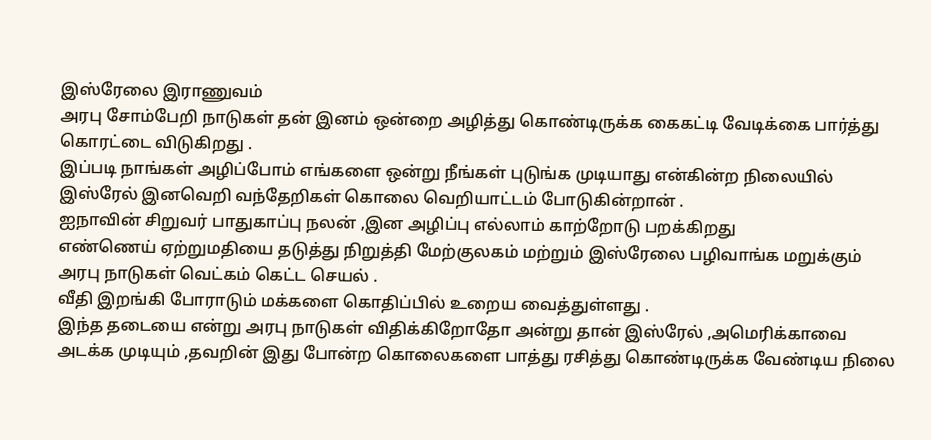இஸ்ரேலை இராணுவம்
அரபு சோம்பேறி நாடுகள் தன் இனம் ஒன்றை அழித்து கொண்டிருக்க கைகட்டி வேடிக்கை பார்த்து கொரட்டை விடுகிறது .
இப்படி நாங்கள் அழிப்போம் எங்களை ஒன்று நீங்கள் புடுங்க முடியாது என்கின்ற நிலையில் இஸ்ரேல் இனவெறி வந்தேறிகள் கொலை வெறியாட்டம் போடுகின்றான் .
ஐநாவின் சிறுவர் பாதுகாப்பு நலன் ,இன அழிப்பு எல்லாம் காற்றோடு பறக்கிறது
எண்ணெய் ஏற்றுமதியை தடுத்து நிறுத்தி மேற்குலகம் மற்றும் இஸ்ரேலை பழிவாங்க மறுக்கும் அரபு நாடுகள் வெட்கம் கெட்ட செயல் .
வீதி இறங்கி போராடும் மக்களை கொதிப்பில் உறைய வைத்துள்ளது .
இந்த தடையை என்று அரபு நாடுகள் விதிக்கிறோதோ அன்று தான் இஸ்ரேல் ,அமெரிக்காவை அடக்க முடியும் ,தவறின் இது போன்ற கொலைகளை பாத்து ரசித்து கொண்டிருக்க வேண்டிய நிலை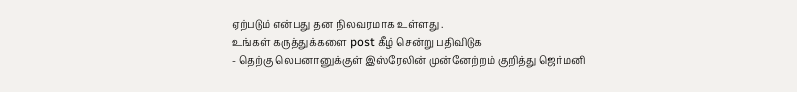ஏற்படும் என்பது தன நிலவரமாக உள்ளது .
உங்கள் கருத்துக்களை post கீழ் சென்று பதிவிடுக
- தெற்கு லெபனானுக்குள் இஸ்ரேலின் முன்னேற்றம் குறித்து ஜெர்மனி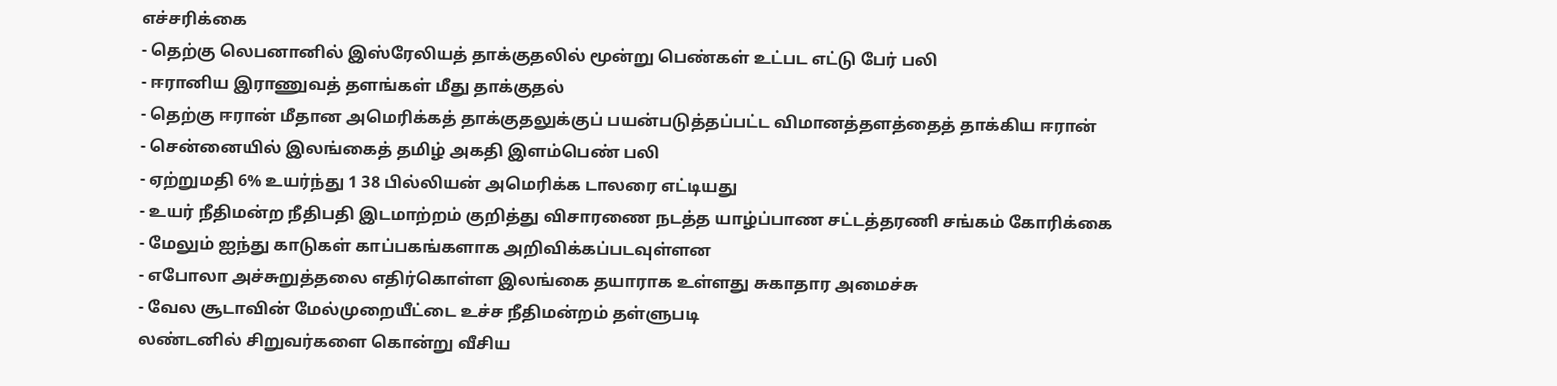எச்சரிக்கை
- தெற்கு லெபனானில் இஸ்ரேலியத் தாக்குதலில் மூன்று பெண்கள் உட்பட எட்டு பேர் பலி
- ஈரானிய இராணுவத் தளங்கள் மீது தாக்குதல்
- தெற்கு ஈரான் மீதான அமெரிக்கத் தாக்குதலுக்குப் பயன்படுத்தப்பட்ட விமானத்தளத்தைத் தாக்கிய ஈரான்
- சென்னையில் இலங்கைத் தமிழ் அகதி இளம்பெண் பலி
- ஏற்றுமதி 6% உயர்ந்து 1 38 பில்லியன் அமெரிக்க டாலரை எட்டியது
- உயர் நீதிமன்ற நீதிபதி இடமாற்றம் குறித்து விசாரணை நடத்த யாழ்ப்பாண சட்டத்தரணி சங்கம் கோரிக்கை
- மேலும் ஐந்து காடுகள் காப்பகங்களாக அறிவிக்கப்படவுள்ளன
- எபோலா அச்சுறுத்தலை எதிர்கொள்ள இலங்கை தயாராக உள்ளது சுகாதார அமைச்சு
- வேல சூடாவின் மேல்முறையீட்டை உச்ச நீதிமன்றம் தள்ளுபடி
லண்டனில் சிறுவர்களை கொன்று வீசிய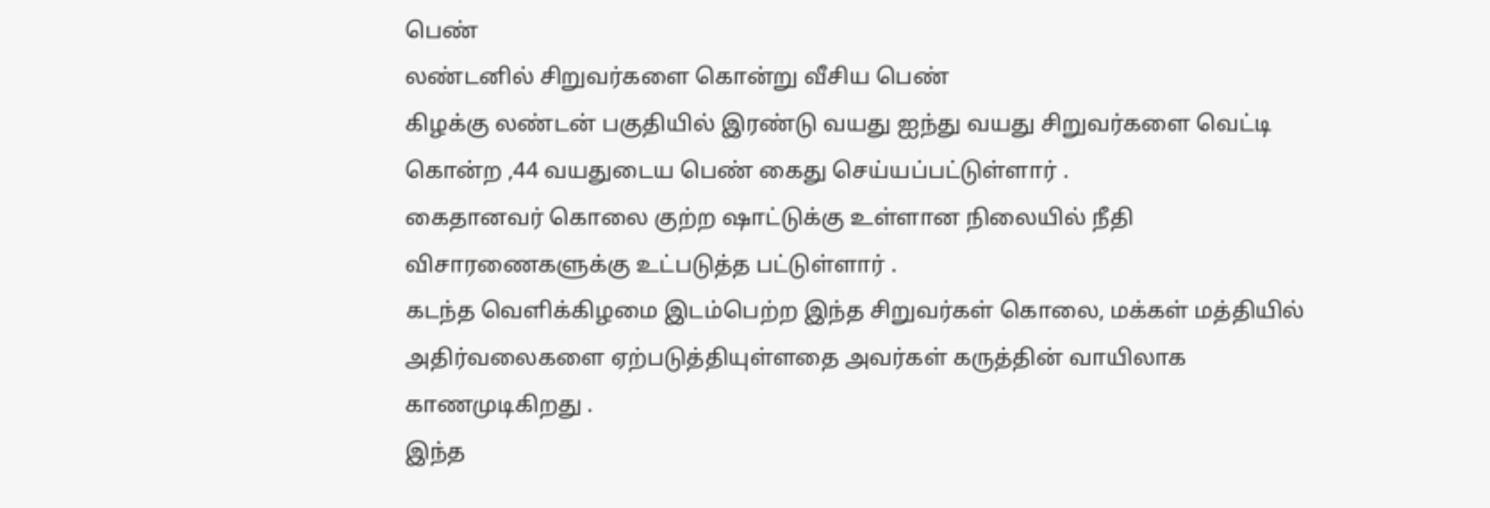பெண்
லண்டனில் சிறுவர்களை கொன்று வீசிய பெண்
கிழக்கு லண்டன் பகுதியில் இரண்டு வயது ஐந்து வயது சிறுவர்களை வெட்டி கொன்ற ,44 வயதுடைய பெண் கைது செய்யப்பட்டுள்ளார் .
கைதானவர் கொலை குற்ற ஷாட்டுக்கு உள்ளான நிலையில் நீதி விசாரணைகளுக்கு உட்படுத்த பட்டுள்ளார் .
கடந்த வெளிக்கிழமை இடம்பெற்ற இந்த சிறுவர்கள் கொலை, மக்கள் மத்தியில் அதிர்வலைகளை ஏற்படுத்தியுள்ளதை அவர்கள் கருத்தின் வாயிலாக காணமுடிகிறது .
இந்த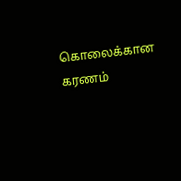கொலைக்கான கரணம்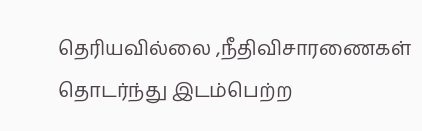தெரியவில்லை ,நீதிவிசாரணைகள் தொடர்ந்து இடம்பெற்ற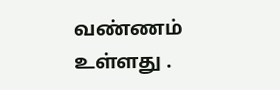வண்ணம் உள்ளது .